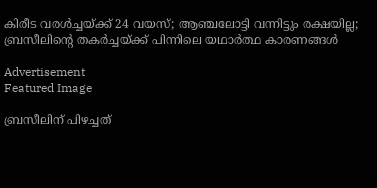കിരീട വരൾച്ചയ്ക്ക് 24 വയസ്; ആഞ്ചലോട്ടി വന്നിട്ടും രക്ഷയില്ല; ബ്രസീലിന്‍റെ തകർച്ചയ്ക്ക് പിന്നിലെ യഥാർത്ഥ കാരണങ്ങൾ

Advertisement
Featured Image

ബ്രസീലിന് പിഴച്ചത്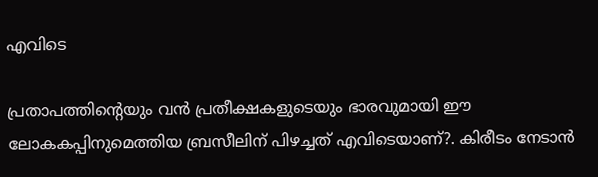എവിടെ

പ്രതാപത്തിന്‍റെയും വൻ പ്രതീക്ഷകളുടെയും ഭാരവുമായി ഈ ലോകകപ്പിനുമെത്തിയ ബ്രസീലിന് പിഴച്ചത് എവിടെയാണ്?. കിരീടം നേടാൻ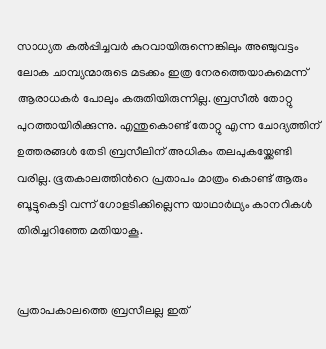സാധ്യത കൽപ്പിച്ചവർ കുറവായിരുന്നെങ്കിലും അഞ്ചുവട്ടം ലോക ചാമ്പ്യന്മാരുടെ മടക്കം ഇത്ര നേരത്തെയാകുമെന്ന് ആരാധകർ പോലും കരുതിയിരുന്നില്ല. ബ്രസീൽ തോറ്റു പുറത്തായിരിക്കുന്നു. എന്തുകൊണ്ട് തോറ്റു എന്ന ചോദ്യത്തിന് ഉത്തരങ്ങൾ തേടി ബ്രസീലിന് അധികം തലപുകയ്ക്കേണ്ടി വരില്ല. ഭൂതകാലത്തിന്‍റെ പ്രതാപം മാത്രം കൊണ്ട് ആരും ബൂട്ടുകെട്ടി വന്ന് ഗോളടിക്കില്ലെന്ന യാഥാർഥ്യം കാനറികൾ തിരിച്ചറിഞ്ഞേ മതിയാകൂ.


പ്രതാപകാലത്തെ ബ്രസീലല്ല ഇത്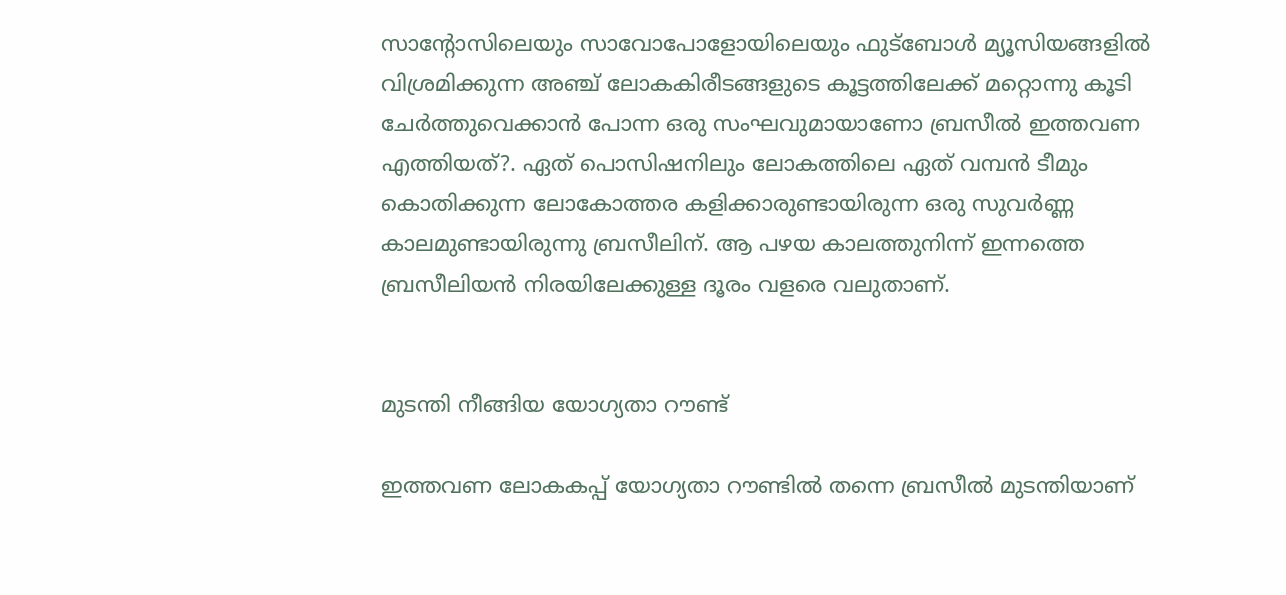സാന്‍റോസിലെയും സാവോപോളോയിലെയും ഫുട്ബോൾ മ്യൂസിയങ്ങളിൽ വിശ്രമിക്കുന്ന അഞ്ച് ലോകകിരീടങ്ങളുടെ കൂട്ടത്തിലേക്ക് മറ്റൊന്നു കൂടി ചേർത്തുവെക്കാൻ പോന്ന ഒരു സംഘവുമായാണോ ബ്രസീൽ ഇത്തവണ എത്തിയത്?. ഏത് പൊസിഷനിലും ലോകത്തിലെ ഏത് വമ്പൻ ടീമും കൊതിക്കുന്ന ലോകോത്തര കളിക്കാരുണ്ടായിരുന്ന ഒരു സുവർണ്ണ കാലമുണ്ടായിരുന്നു ബ്രസീലിന്. ആ പഴയ കാലത്തുനിന്ന് ഇന്നത്തെ ബ്രസീലിയൻ നിരയിലേക്കുള്ള ദൂരം വളരെ വലുതാണ്.


മുടന്തി നീങ്ങിയ യോഗ്യതാ റൗണ്ട്

ഇത്തവണ ലോകകപ്പ് യോഗ്യതാ റൗണ്ടിൽ തന്നെ ബ്രസീൽ മുടന്തിയാണ്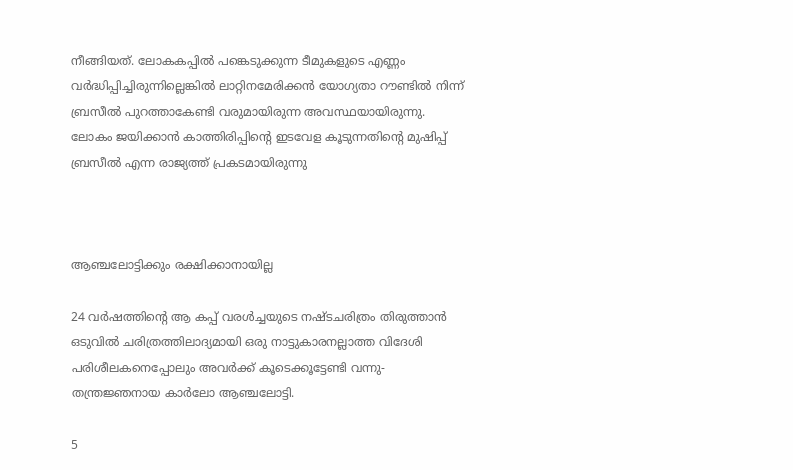നീങ്ങിയത്. ലോകകപ്പിൽ പങ്കെടുക്കുന്ന ടീമുകളുടെ എണ്ണം വർദ്ധിപ്പിച്ചിരുന്നില്ലെങ്കിൽ ലാറ്റിനമേരിക്കൻ യോഗ്യതാ റൗണ്ടിൽ നിന്ന് ബ്രസീൽ പുറത്താകേണ്ടി വരുമായിരുന്ന അവസ്ഥയായിരുന്നു. ലോകം ജയിക്കാൻ കാത്തിരിപ്പിന്‍റെ ഇടവേള കൂടുന്നതിന്‍റെ മുഷിപ്പ് ബ്രസീൽ എന്ന രാജ്യത്ത് പ്രകടമായിരുന്നു



ആഞ്ചലോട്ടിക്കും രക്ഷിക്കാനായില്ല

24 വർഷത്തിന്‍റെ ആ കപ്പ് വരൾച്ചയുടെ നഷ്ടചരിത്രം തിരുത്താൻ ഒടുവിൽ ചരിത്രത്തിലാദ്യമായി ഒരു നാട്ടുകാരനല്ലാത്ത വിദേശി പരിശീലകനെപ്പോലും അവർക്ക് കൂടെക്കൂട്ടേണ്ടി വന്നു- തന്ത്രജ്ഞനായ കാർലോ ആഞ്ചലോട്ടി.

5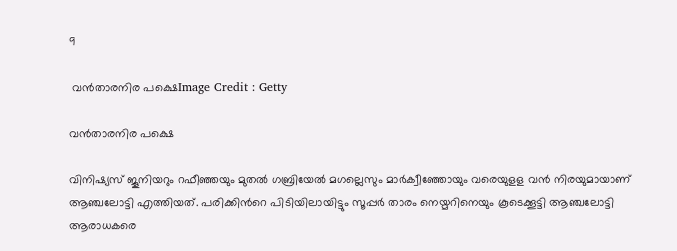9

 വന്‍താരനിര പക്ഷെImage Credit : Getty

വന്‍താരനിര പക്ഷെ

വിനിഷ്യസ് ജൂനിയറും റഫീഞ്ഞയും മുതൽ ഗബ്രിയേൽ മഗല്ലെസും മാർക്വീഞ്ഞോയും വരെയുളള വൻ നിരയുമായാണ് ആഞ്ചലോട്ടി എത്തിയത്. പരിക്കിന്‍റെ പിടിയിലായിട്ടും സൂപ്പർ താരം നെയ്മറിനെയും കൂടെക്കൂട്ടി ആഞ്ചലോട്ടി ആരാധകരെ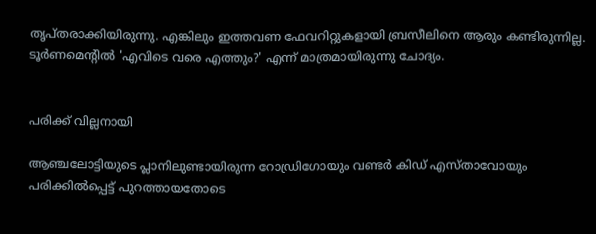തൃപ്തരാക്കിയിരുന്നു. എങ്കിലും ഇത്തവണ ഫേവറിറ്റുകളായി ബ്രസീലിനെ ആരും കണ്ടിരുന്നില്ല. ടൂർണമെന്‍റിൽ 'എവിടെ വരെ എത്തും?' എന്ന് മാത്രമായിരുന്നു ചോദ്യം.


പരിക്ക് വില്ലനായി

ആഞ്ചലോട്ടിയുടെ പ്ലാനിലുണ്ടായിരുന്ന റോഡ്രിഗോയും വണ്ടർ കിഡ് എസ്താവോയും പരിക്കിൽപ്പെട്ട് പുറത്തായതോടെ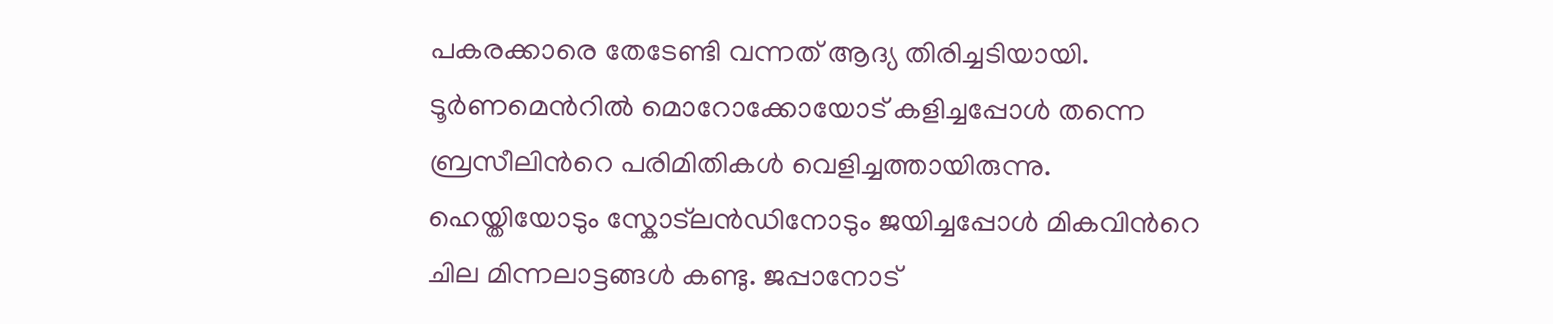പകരക്കാരെ തേടേണ്ടി വന്നത് ആദ്യ തിരിച്ചടിയായി. ടൂർണമെന്‍റിൽ മൊറോക്കോയോട് കളിച്ചപ്പോൾ തന്നെ ബ്രസീലിന്‍റെ പരിമിതികൾ വെളിച്ചത്തായിരുന്നു. ഹെയ്തിയോടും സ്കോട്‍ലൻ‍ഡിനോടും ജയിച്ചപ്പോൾ മികവിന്‍റെ ചില മിന്നലാട്ടങ്ങൾ കണ്ടു. ജപ്പാനോട്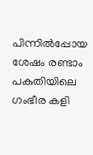പിന്നിൽപ്പോയ ശേഷം രണ്ടാം പകുതിയിലെ ഗംഭീര കളി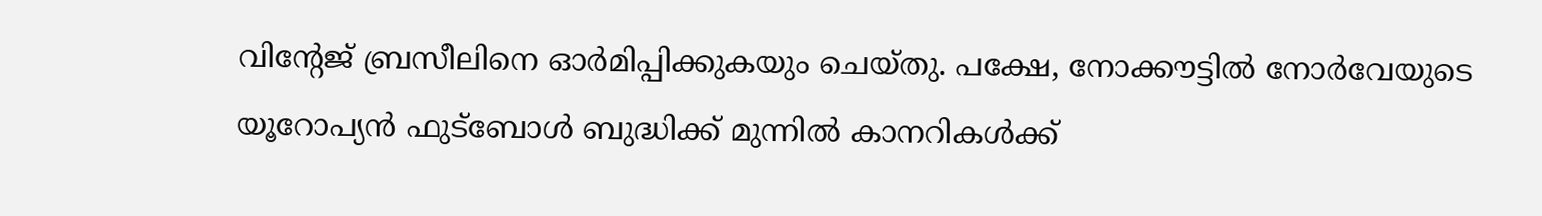വിന്‍റേജ് ബ്രസീലിനെ ഓർമിപ്പിക്കുകയും ചെയ്തു. പക്ഷേ, നോക്കൗട്ടിൽ നോർവേയുടെ യൂറോപ്യൻ ഫുട്ബോൾ ബുദ്ധിക്ക് മുന്നിൽ കാനറികൾക്ക്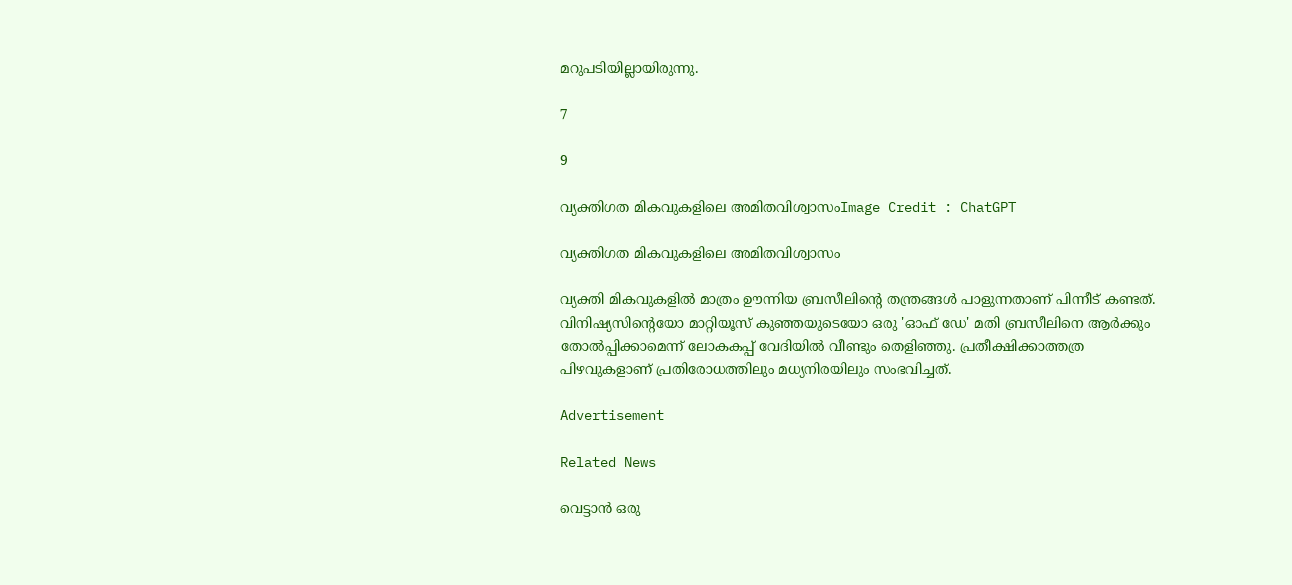മറുപടിയില്ലായിരുന്നു.

7

9

വ്യക്തിഗത മികവുകളിലെ അമിതവിശ്വാസംImage Credit : ChatGPT

വ്യക്തിഗത മികവുകളിലെ അമിതവിശ്വാസം

വ്യക്തി മികവുകളിൽ മാത്രം ഊന്നിയ ബ്രസീലിന്‍റെ തന്ത്രങ്ങൾ പാളുന്നതാണ് പിന്നീട് കണ്ടത്. വിനിഷ്യസിന്‍റെയോ മാറ്റിയൂസ് കുഞ്ഞയുടെയോ ഒരു 'ഓഫ് ഡേ' മതി ബ്രസീലിനെ ആർക്കും തോൽപ്പിക്കാമെന്ന് ലോകകപ്പ് വേദിയിൽ വീണ്ടും തെളിഞ്ഞു. പ്രതീക്ഷിക്കാത്തത്ര പിഴവുകളാണ് പ്രതിരോധത്തിലും മധ്യനിരയിലും സംഭവിച്ചത്.

Advertisement

Related News

വെട്ടാൻ ഒരു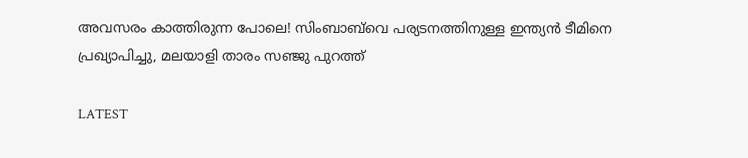അവസരം കാത്തിരുന്ന പോലെ! സിംബാബ്‌വെ പര്യടനത്തിനുള്ള ഇന്ത്യൻ ടീമിനെ പ്രഖ്യാപിച്ചു, മലയാളി താരം സഞ്ജു പുറത്ത്

LATEST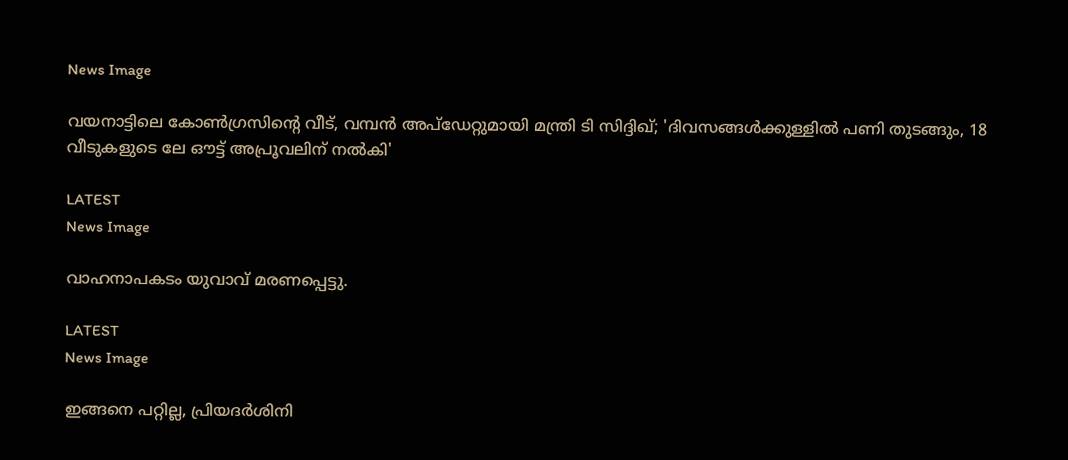News Image

വയനാട്ടിലെ കോൺഗ്രസിന്‍റെ വീട്, വമ്പൻ അപ്ഡേറ്റുമായി മന്ത്രി ടി സിദ്ദിഖ്; 'ദിവസങ്ങൾക്കുള്ളിൽ പണി തുടങ്ങും, 18 വീടുകളുടെ ലേ ഔട്ട് അപ്രൂവലിന് നൽകി'

LATEST
News Image

വാഹനാപകടം യുവാവ് മരണപ്പെട്ടു.

LATEST
News Image

ഇങ്ങനെ പറ്റില്ല, പ്രിയദർശിനി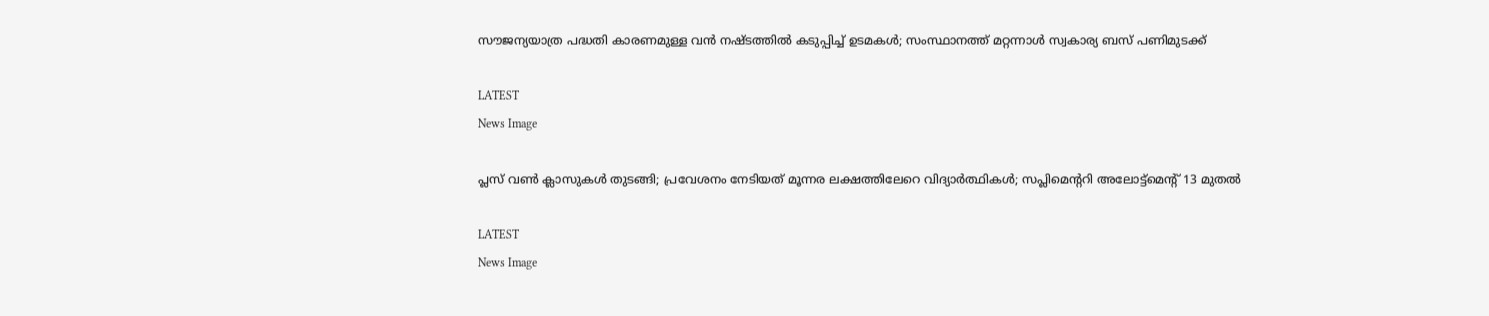സൗജന്യയാത്ര പദ്ധതി കാരണമുള്ള വൻ നഷ്ടത്തിൽ കടുപ്പിച്ച് ഉടമകൾ; സംസ്ഥാനത്ത് മറ്റന്നാള്‍ സ്വകാര്യ ബസ് പണിമുടക്ക്

LATEST
News Image

പ്ലസ് വൺ ക്ലാസുകൾ തുടങ്ങി; പ്രവേശനം നേടിയത് മൂന്നര ലക്ഷത്തിലേറെ വിദ്യാർത്ഥികൾ; സപ്ലിമെന്‍ററി അലോട്ട്മെന്‍റ് 13 മുതൽ

LATEST
News Image